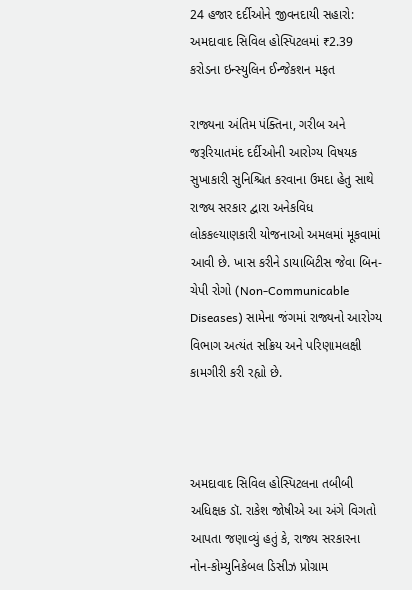24 હજાર દર્દીઓને જીવનદાયી સહારો: અમદાવાદ સિવિલ હોસ્પિટલમાં ₹2.39 કરોડના ઇન્સ્યુલિન ઈન્જેકશન મફત

રાજ્યના અંતિમ પંક્તિના, ગરીબ અને જરૂરિયાતમંદ દર્દીઓની આરોગ્ય વિષયક સુખાકારી સુનિશ્ચિત કરવાના ઉમદા હેતુ સાથે રાજ્ય સરકાર દ્વારા અનેકવિધ લોકકલ્યાણકારી યોજનાઓ અમલમાં મૂકવામાં આવી છે. ખાસ કરીને ડાયાબિટીસ જેવા બિન-ચેપી રોગો (Non-Communicable Diseases) સામેના જંગમાં રાજ્યનો આરોગ્ય વિભાગ અત્યંત સક્રિય અને પરિણામલક્ષી કામગીરી કરી રહ્યો છે.



અમદાવાદ સિવિલ હોસ્પિટલના તબીબી અધિક્ષક ડૉ. રાકેશ જોષીએ આ અંગે વિગતો આપતા જણાવ્યું હતું કે, રાજ્ય સરકારના નોન-કોમ્યુનિકેબલ ડિસીઝ પ્રોગ્રામ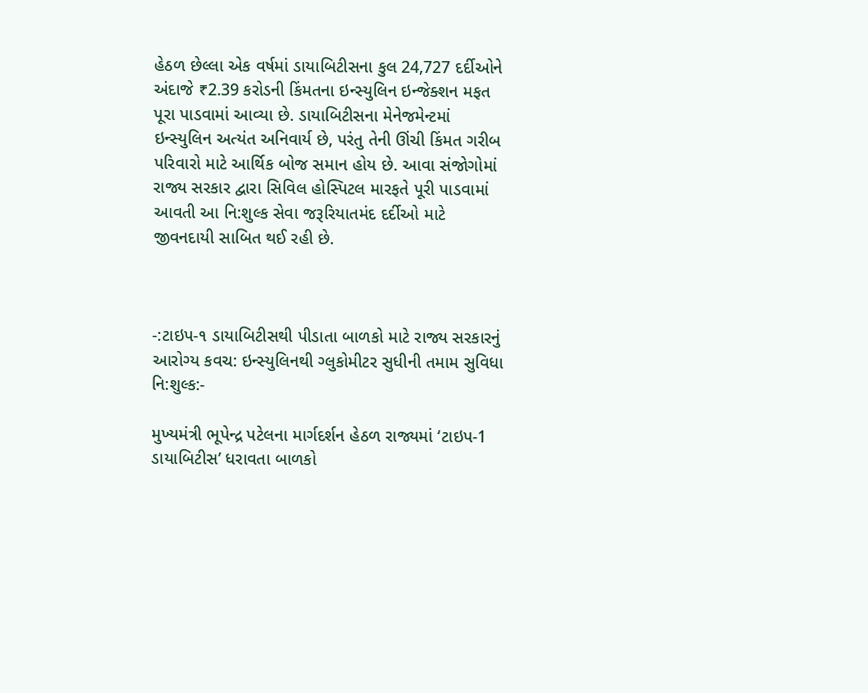હેઠળ છેલ્લા એક વર્ષમાં ડાયાબિટીસના કુલ 24,727 દર્દીઓને અંદાજે ₹2.39 કરોડની કિંમતના ઇન્સ્યુલિન ઇન્જેક્શન મફત પૂરા પાડવામાં આવ્યા છે. ડાયાબિટીસના મેનેજમેન્ટમાં ઇન્સ્યુલિન અત્યંત અનિવાર્ય છે, પરંતુ તેની ઊંચી કિંમત ગરીબ પરિવારો માટે આર્થિક બોજ સમાન હોય છે. આવા સંજોગોમાં રાજ્ય સરકાર દ્વારા સિવિલ હોસ્પિટલ મારફતે પૂરી પાડવામાં આવતી આ નિ:શુલ્ક સેવા જરૂરિયાતમંદ દર્દીઓ માટે જીવનદાયી સાબિત થઈ રહી છે.



-:ટાઇપ-૧ ડાયાબિટીસથી પીડાતા બાળકો માટે રાજ્ય સરકારનું આરોગ્ય કવચ: ઇન્સ્યુલિનથી ગ્લુકોમીટર સુધીની તમામ સુવિધા નિ:શુલ્ક:-

મુખ્યમંત્રી ભૂપેન્દ્ર પટેલના માર્ગદર્શન હેઠળ રાજ્યમાં ‘ટાઇપ-1 ડાયાબિટીસ’ ધરાવતા બાળકો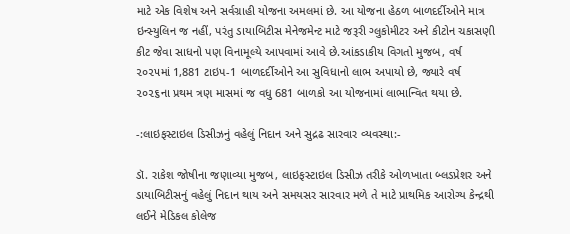માટે એક વિશેષ અને સર્વગ્રાહી યોજના અમલમાં છે. આ યોજના હેઠળ બાળદર્દીઓને માત્ર ઇન્સ્યુલિન જ નહીં, પરંતુ ડાયાબિટીસ મેનેજમેન્ટ માટે જરૂરી ગ્લુકોમીટર અને કીટોન ચકાસણી કીટ જેવા સાધનો પણ વિનામૂલ્યે આપવામાં આવે છે.આંકડાકીય વિગતો મુજબ, વર્ષ ૨૦૨૫માં 1,881 ટાઇપ-1 બાળદર્દીઓને આ સુવિધાનો લાભ અપાયો છે, જ્યારે વર્ષ ૨૦૨૬ના પ્રથમ ત્રણ માસમાં જ વધુ 681 બાળકો આ યોજનામાં લાભાન્વિત થયા છે.

-:લાઇફસ્ટાઇલ ડિસીઝનું વહેલું નિદાન અને સુદ્રઢ સારવાર વ્યવસ્થા:-

ડૉ. રાકેશ જોષીના જણાવ્યા મુજબ, લાઇફસ્ટાઇલ ડિસીઝ તરીકે ઓળખાતા બ્લડપ્રેશર અને ડાયાબિટીસનું વહેલું નિદાન થાય અને સમયસર સારવાર મળે તે માટે પ્રાથમિક આરોગ્ય કેન્દ્રથી લઈને મેડિકલ કોલેજ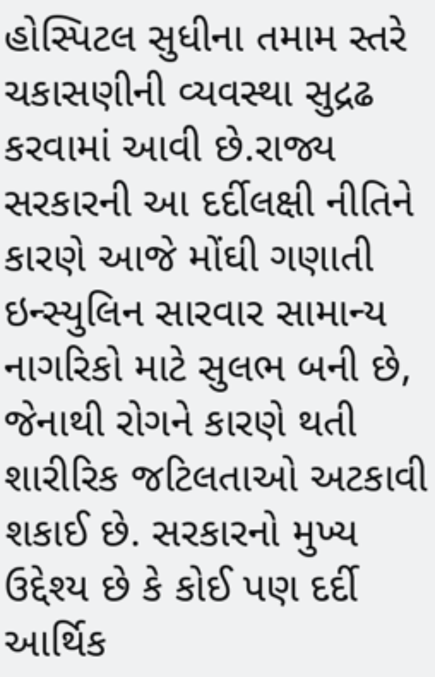હોસ્પિટલ સુધીના તમામ સ્તરે ચકાસણીની વ્યવસ્થા સુદ્રઢ કરવામાં આવી છે.રાજ્ય સરકારની આ દર્દીલક્ષી નીતિને કારણે આજે મોંઘી ગણાતી ઇન્સ્યુલિન સારવાર સામાન્ય નાગરિકો માટે સુલભ બની છે, જેનાથી રોગને કારણે થતી શારીરિક જટિલતાઓ અટકાવી શકાઈ છે. સરકારનો મુખ્ય ઉદ્દેશ્ય છે કે કોઈ પણ દર્દી આર્થિક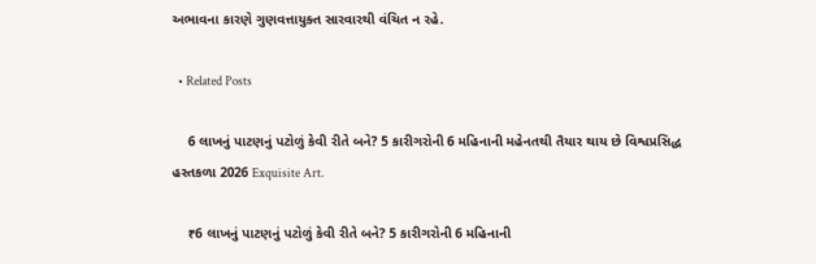અભાવના કારણે ગુણવત્તાયુક્ત સારવારથી વંચિત ન રહે.

  • Related Posts

    6 લાખનું પાટણનું પટોળું કેવી રીતે બને? 5 કારીગરોની 6 મહિનાની મહેનતથી તૈયાર થાય છે વિશ્વપ્રસિદ્ધ હસ્તકળા 2026 Exquisite Art.

    ₹6 લાખનું પાટણનું પટોળું કેવી રીતે બને? 5 કારીગરોની 6 મહિનાની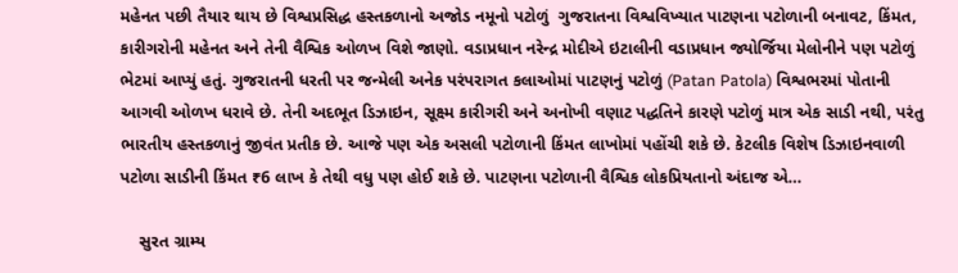મહેનત પછી તૈયાર થાય છે વિશ્વપ્રસિદ્ધ હસ્તકળાનો અજોડ નમૂનો પટોળું  ગુજરાતના વિશ્વવિખ્યાત પાટણના પટોળાની બનાવટ, કિંમત, કારીગરોની મહેનત અને તેની વૈશ્વિક ઓળખ વિશે જાણો. વડાપ્રધાન નરેન્દ્ર મોદીએ ઇટાલીની વડાપ્રધાન જ્યોર્જિયા મેલોનીને પણ પટોળું ભેટમાં આપ્યું હતું. ગુજરાતની ધરતી પર જન્મેલી અનેક પરંપરાગત કલાઓમાં પાટણનું પટોળું (Patan Patola) વિશ્વભરમાં પોતાની આગવી ઓળખ ધરાવે છે. તેની અદભૂત ડિઝાઇન, સૂક્ષ્મ કારીગરી અને અનોખી વણાટ પદ્ધતિને કારણે પટોળું માત્ર એક સાડી નથી, પરંતુ ભારતીય હસ્તકળાનું જીવંત પ્રતીક છે. આજે પણ એક અસલી પટોળાની કિંમત લાખોમાં પહોંચી શકે છે. કેટલીક વિશેષ ડિઝાઇનવાળી પટોળા સાડીની કિંમત ₹6 લાખ કે તેથી વધુ પણ હોઈ શકે છે. પાટણના પટોળાની વૈશ્વિક લોકપ્રિયતાનો અંદાજ એ…

    સુરત ગ્રામ્ય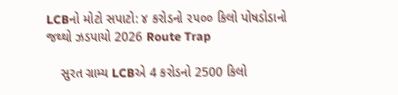LCBનો મોટો સપાટો: ૪ કરોડનો ૨૫૦૦ કિલો પોષડોડાનો જથ્થો ઝડપાયો 2026 Route Trap

    સુરત ગ્રામ્ય LCBએ 4 કરોડનો 2500 કિલો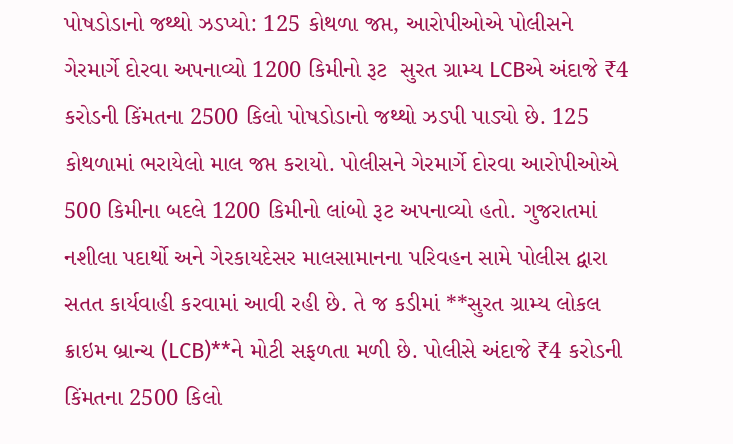પોષડોડાનો જથ્થો ઝડપ્યો: 125 કોથળા જપ્ત, આરોપીઓએ પોલીસને ગેરમાર્ગે દોરવા અપનાવ્યો 1200 કિમીનો રૂટ  સુરત ગ્રામ્ય LCBએ અંદાજે ₹4 કરોડની કિંમતના 2500 કિલો પોષડોડાનો જથ્થો ઝડપી પાડ્યો છે. 125 કોથળામાં ભરાયેલો માલ જપ્ત કરાયો. પોલીસને ગેરમાર્ગે દોરવા આરોપીઓએ 500 કિમીના બદલે 1200 કિમીનો લાંબો રૂટ અપનાવ્યો હતો. ગુજરાતમાં નશીલા પદાર્થો અને ગેરકાયદેસર માલસામાનના પરિવહન સામે પોલીસ દ્વારા સતત કાર્યવાહી કરવામાં આવી રહી છે. તે જ કડીમાં **સુરત ગ્રામ્ય લોકલ ક્રાઇમ બ્રાન્ચ (LCB)**ને મોટી સફળતા મળી છે. પોલીસે અંદાજે ₹4 કરોડની કિંમતના 2500 કિલો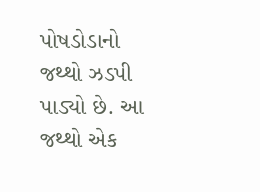પોષડોડાનો જથ્થો ઝડપી પાડ્યો છે. આ જથ્થો એક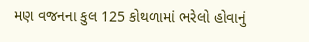મણ વજનના કુલ 125 કોથળામાં ભરેલો હોવાનું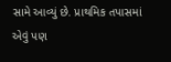સામે આવ્યું છે. પ્રાથમિક તપાસમાં એવું પણ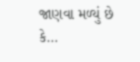જાણવા મળ્યું છે કે…